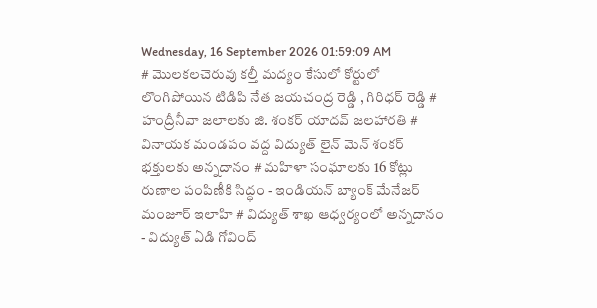Wednesday, 16 September 2026 01:59:09 AM
# మొలకలచెరువు కల్తీ మద్యం కేసులో కోర్టులో లొంగిపోయిన టిడిపి నేత జయచంద్ర రెడ్డి , గిరిధర్ రెడ్డి # హంద్రీనీవా జలాలకు జి. శంకర్ యాదవ్ జలహారతి # వినాయక మండపం వద్ద విద్యుత్ లైన్ మెన్ శంకర్ భక్తులకు అన్నదానం # మహిళా సంఘాలకు 16 కోట్లు రుణాల పంపిణీకి సిద్ధం - ఇండియన్ బ్యాంక్ మేనేజర్ మంజూర్ ఇలాహి # విద్యుత్ శాఖ ఆధ్వర్యంలో అన్నదానం - విద్యుత్ ఏడి గోవింద్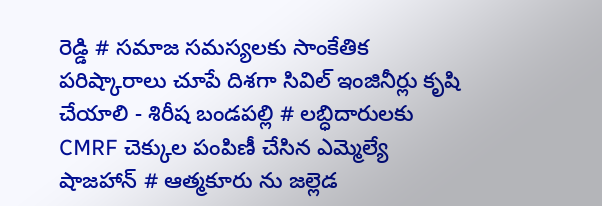రెడ్డి # సమాజ సమస్యలకు సాంకేతిక పరిష్కారాలు చూపే దిశగా సివిల్ ఇంజినీర్లు కృషి చేయాలి - శిరీష బండపల్లి # లబ్ధిదారులకు CMRF చెక్కుల పంపిణీ చేసిన ఎమ్మెల్యే షాజహాన్ # ఆత్మకూరు ను జల్లెడ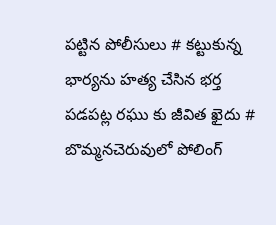పట్టిన పోలీసులు # కట్టుకున్న భార్యను హత్య చేసిన భర్త పడపట్ల రఘు కు జీవిత ఖైదు # బొమ్మనచెరువులో పోలింగ్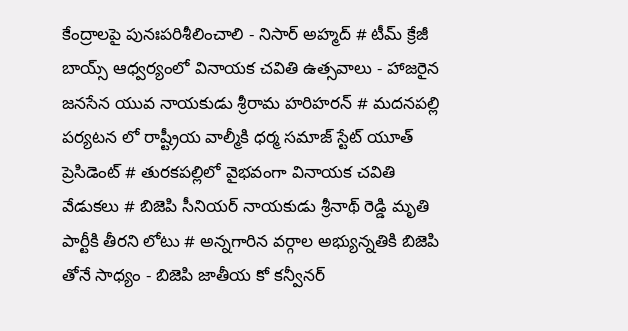కేంద్రాలపై పునఃపరిశీలించాలి - నిసార్ అహ్మద్ # టీమ్ క్రేజీ బాయ్స్ ఆధ్వర్యంలో వినాయక చవితి ఉత్సవాలు - హాజరైన జనసేన యువ నాయకుడు శ్రీరామ హరిహరన్ # మదనపల్లి పర్యటన లో రాష్ట్రీయ వాల్మీకి ధర్మ సమాజ్ స్టేట్ యూత్ ప్రెసిడెంట్ # తురకపల్లిలో వైభవంగా వినాయక చవితి వేడుకలు # బిజెపి సీనియర్ నాయకుడు శ్రీనాథ్ రెడ్డి మృతి పార్టీకి తీరని లోటు # అన్నగారిన వర్గాల అభ్యున్నతికి బిజెపి తోనే సాధ్యం - బిజెపి జాతీయ కో కన్వీనర్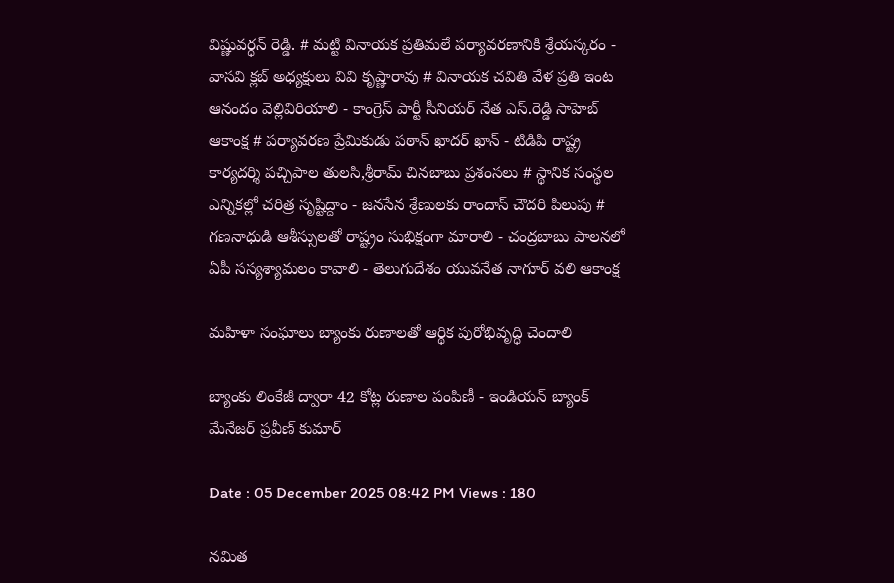విష్ణువర్ధన్ రెడ్డి. # మట్టి వినాయక ప్రతిమలే పర్యావరణానికి శ్రేయస్కరం - వాసవి క్లబ్ అధ్యక్షులు వివి కృష్ణారావు # వినాయక చవితి వేళ ప్రతి ఇంట ఆనందం వెల్లివిరియాలి - కాంగ్రెస్ పార్టీ సీనియర్ నేత ఎస్.రెడ్డి సాహెబ్ ఆకాంక్ష # పర్యావరణ ప్రేమికుడు పఠాన్ ఖాదర్ ఖాన్ - టిడిపి రాష్ట్ర కార్యదర్శి పచ్చిపాల తులసి,శ్రీరామ్ చినబాబు ప్రశంసలు # స్థానిక సంస్థల ఎన్నికల్లో చరిత్ర సృష్టిద్దాం - జనసేన శ్రేణులకు రాందాస్ చౌదరి పిలుపు # గణనాధుడి ఆశీస్సులతో రాష్ట్రం సుభిక్షంగా మారాలి - చంద్రబాబు పాలనలో ఏపీ సస్యశ్యామలం కావాలి - తెలుగుదేశం యువనేత నాగూర్ వలి ఆకాంక్ష

మహిళా సంఘాలు బ్యాంకు రుణాలతో ఆర్థిక పురోభివృద్ధి చెందాలి

బ్యాంకు లింకేజీ ద్వారా 42 కోట్ల రుణాల పంపిణీ - ఇండియన్ బ్యాంక్ మేనేజర్ ప్రవీణ్ కుమార్

Date : 05 December 2025 08:42 PM Views : 180

నమిత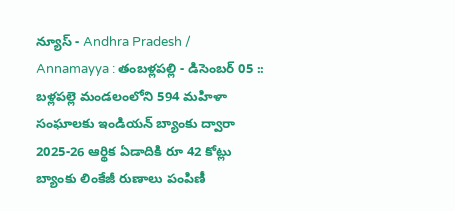న్యూస్ - Andhra Pradesh / Annamayya : తంబళ్లపల్లి - డిసెంబర్ 05 :: బళ్లపల్లె మండలంలోని 594 మహిళా సంఘాలకు ఇండియన్ బ్యాంకు ద్వారా 2025-26 ఆర్థిక ఏడాదికి రూ 42 కోట్లు బ్యాంకు లింకేజీ రుణాలు పంపిణీ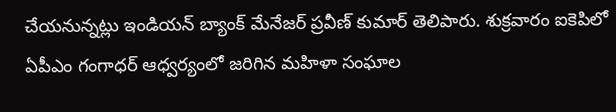చేయనున్నట్లు ఇండియన్ బ్యాంక్ మేనేజర్ ప్రవీణ్ కుమార్ తెలిపారు. శుక్రవారం ఐకెపిలో ఏపీఎం గంగాధర్ ఆధ్వర్యంలో జరిగిన మహిళా సంఘాల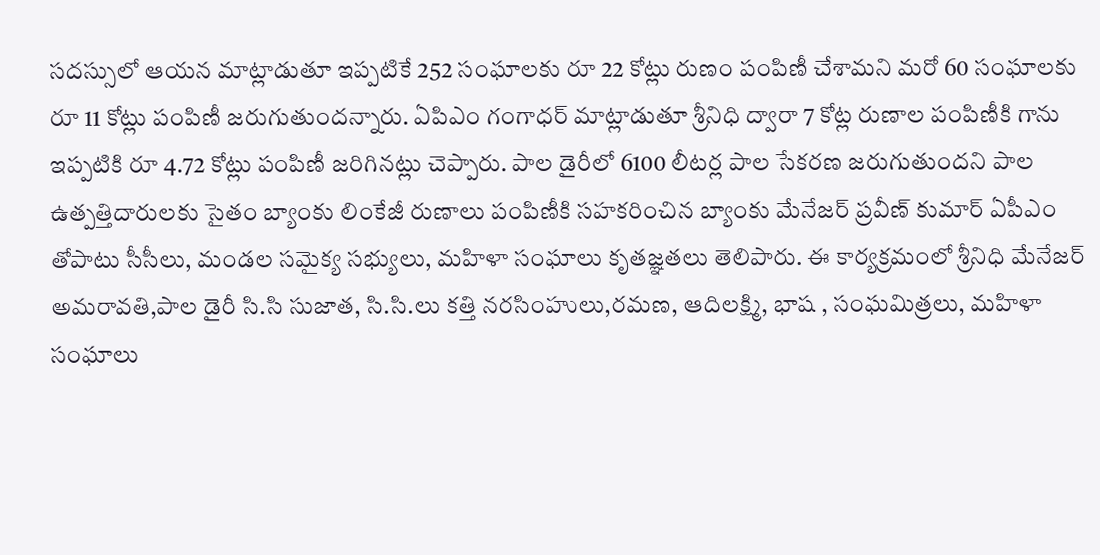సదస్సులో ఆయన మాట్లాడుతూ ఇప్పటికే 252 సంఘాలకు రూ 22 కోట్లు రుణం పంపిణీ చేశామని మరో 60 సంఘాలకు రూ 11 కోట్లు పంపిణీ జరుగుతుందన్నారు. ఏపిఎం గంగాధర్ మాట్లాడుతూ శ్రీనిధి ద్వారా 7 కోట్ల రుణాల పంపిణీకి గాను ఇప్పటికి రూ 4.72 కోట్లు పంపిణీ జరిగినట్లు చెప్పారు. పాల డైరీలో 6100 లీటర్ల పాల సేకరణ జరుగుతుందని పాల ఉత్పత్తిదారులకు సైతం బ్యాంకు లింకేజీ రుణాలు పంపిణీకి సహకరించిన బ్యాంకు మేనేజర్ ప్రవీణ్ కుమార్ ఏపీఎం తోపాటు సీసీలు, మండల సమైక్య సభ్యులు, మహిళా సంఘాలు కృతజ్ఞతలు తెలిపారు. ఈ కార్యక్రమంలో శ్రీనిధి మేనేజర్ అమరావతి,పాల డైరీ సి.సి సుజాత, సి.సి.లు కత్తి నరసింహులు,రమణ, ఆదిలక్ష్మి, భాష , సంఘమిత్రలు, మహిళా సంఘాలు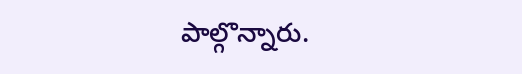పాల్గొన్నారు.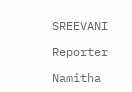SREEVANI

Reporter

Namitha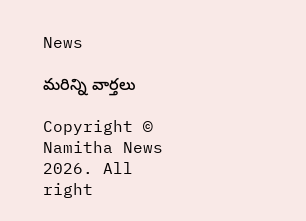News

మరిన్ని వార్తలు

Copyright © Namitha News 2026. All right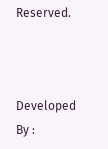Reserved.



Developed By :